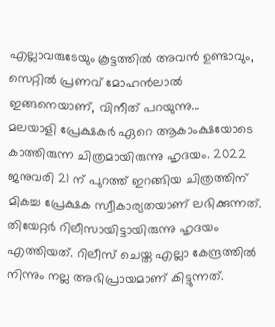എല്ലാവരുടേയും കൂട്ടത്തിൽ അവൻ ഉണ്ടാവും, സെറ്റിൽ പ്രണവ് മോഹൻലാൽ ഇങ്ങനെയാണ്, വിനീത് പറയുന്നു...
മലയാളി പ്രേക്ഷകർ ഏറെ ആകാംക്ഷയോടെ കാത്തിരുന്ന ചിത്രമായിരുന്നു ഹൃദയം. 2022 ജനുവരി 21 ന് പുറത്ത് ഇറങ്ങിയ ചിത്രത്തിന് മികച്ച പ്രേക്ഷക സ്വീകാര്യതയാണ് ലഭിക്കുന്നത്. തിയേറ്റർ റിലീസായിട്ടായിരുന്നു ഹൃദയം എത്തിയത്. റിലീസ് ചെയ്ത എല്ലാ കേന്ദ്രത്തിൽ നിന്നും നല്ല അഭിപ്രായമാണ് കിട്ടുന്നത്.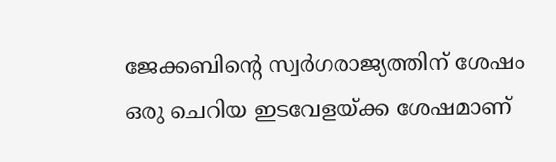ജേക്കബിന്റെ സ്വർഗരാജ്യത്തിന് ശേഷം ഒരു ചെറിയ ഇടവേളയ്ക്ക ശേഷമാണ്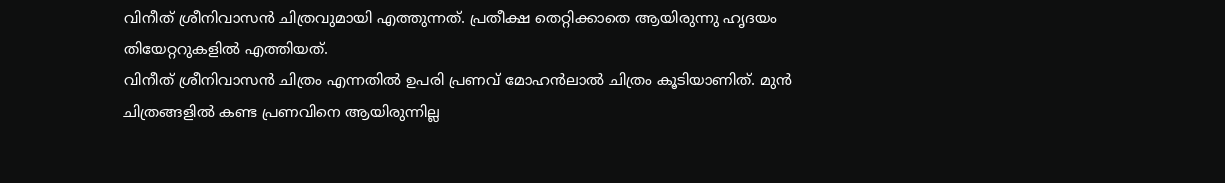വിനീത് ശ്രീനിവാസൻ ചിത്രവുമായി എത്തുന്നത്. പ്രതീക്ഷ തെറ്റിക്കാതെ ആയിരുന്നു ഹൃദയം തിയേറ്ററുകളിൽ എത്തിയത്.
വിനീത് ശ്രീനിവാസൻ ചിത്രം എന്നതിൽ ഉപരി പ്രണവ് മോഹൻലാൽ ചിത്രം കൂടിയാണിത്. മുൻ ചിത്രങ്ങളിൽ കണ്ട പ്രണവിനെ ആയിരുന്നില്ല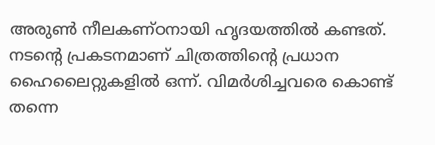അരുൺ നീലകണ്ഠനായി ഹൃദയത്തിൽ കണ്ടത്. നടന്റെ പ്രകടനമാണ് ചിത്രത്തിന്റെ പ്രധാന ഹൈലൈറ്റുകളിൽ ഒന്ന്. വിമർശിച്ചവരെ കൊണ്ട് തന്നെ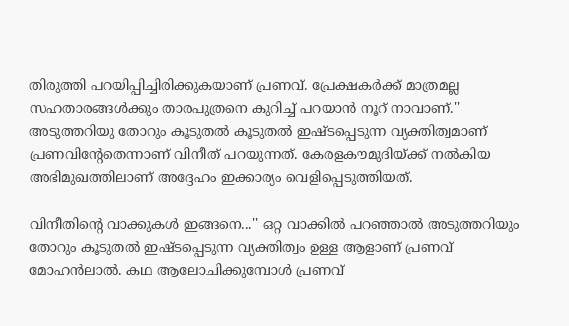തിരുത്തി പറയിപ്പിച്ചിരിക്കുകയാണ് പ്രണവ്. പ്രേക്ഷകർക്ക് മാത്രമല്ല സഹതാരങ്ങൾക്കും താരപുത്രനെ കുറിച്ച് പറയാൻ നൂറ് നാവാണ്.'' അടുത്തറിയു തോറും കൂടുതൽ കൂടുതൽ ഇഷ്ടപ്പെടുന്ന വ്യക്തിത്വമാണ് പ്രണവിന്റേതെന്നാണ് വിനീത് പറയുന്നത്. കേരളകൗമുദിയ്ക്ക് നൽകിയ അഭിമുഖത്തിലാണ് അദ്ദേഹം ഇക്കാര്യം വെളിപ്പെടുത്തിയത്.

വിനീതിന്റെ വാക്കുകൾ ഇങ്ങനെ...'' ഒറ്റ വാക്കിൽ പറഞ്ഞാൽ അടുത്തറിയും തോറും കൂടുതൽ ഇഷ്ടപ്പെടുന്ന വ്യക്തിത്വം ഉള്ള ആളാണ് പ്രണവ് മോഹൻലാൽ. കഥ ആലോചിക്കുമ്പോൾ പ്രണവ്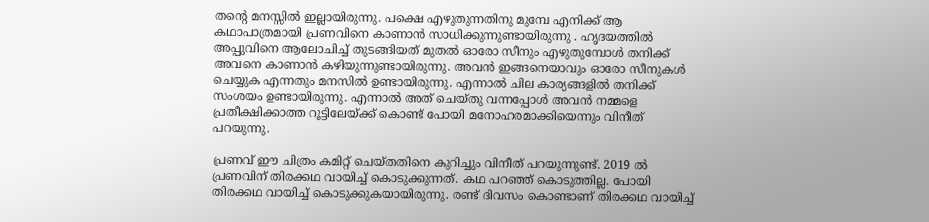തന്റെ മനസ്സിൽ ഇല്ലായിരുന്നു. പക്ഷെ എഴുതുന്നതിനു മുമ്പേ എനിക്ക് ആ കഥാപാത്രമായി പ്രണവിനെ കാണാൻ സാധിക്കുന്നുണ്ടായിരുന്നു . ഹൃദയത്തിൽ അപ്പുവിനെ ആലോചിച്ച് തുടങ്ങിയത് മുതൽ ഓരോ സീനും എഴുതുമ്പോൾ തനിക്ക് അവനെ കാണാൻ കഴിയുന്നുണ്ടായിരുന്നു. അവൻ ഇങ്ങനെയാവും ഓരോ സീനുകൾ ചെയ്യുക എന്നതും മനസിൽ ഉണ്ടായിരുന്നു. എന്നാൽ ചില കാര്യങ്ങളിൽ തനിക്ക് സംശയം ഉണ്ടായിരുന്നു. എന്നാൽ അത് ചെയ്തു വന്നപ്പോൾ അവൻ നമ്മളെ പ്രതീക്ഷിക്കാത്ത റൂട്ടിലേയ്ക്ക് കൊണ്ട് പോയി മനോഹരമാക്കിയെന്നും വിനീത് പറയുന്നു.

പ്രണവ് ഈ ചിത്രം കമിറ്റ് ചെയ്തതിനെ കുറിച്ചും വിനീത് പറയുന്നുണ്ട്. 2019 ൽ പ്രണവിന് തിരക്കഥ വായിച്ച് കൊടുക്കുന്നത്. കഥ പറഞ്ഞ് കൊടുത്തില്ല. പോയി തിരക്കഥ വായിച്ച് കൊടുക്കുകയായിരുന്നു. രണ്ട് ദിവസം കൊണ്ടാണ് തിരക്കഥ വായിച്ച്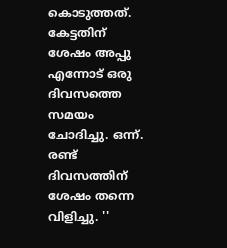കൊടുത്തത്. കേട്ടതിന് ശേഷം അപ്പു എന്നോട് ഒരു ദിവസത്തെ സമയം ചോദിച്ചു. ഒന്ന്. രണ്ട് ദിവസത്തിന് ശേഷം തന്നെ വിളിച്ചു. ''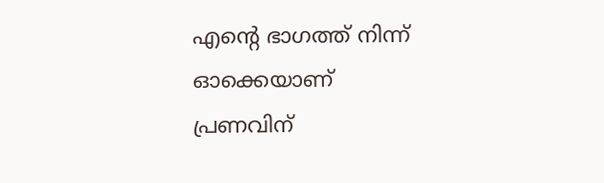എന്റെ ഭാഗത്ത് നിന്ന് ഓക്കെയാണ് പ്രണവിന്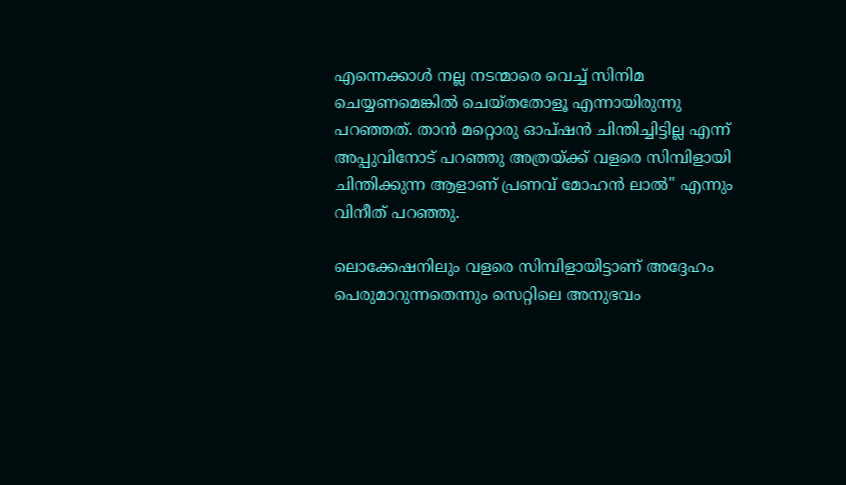എന്നെക്കാൾ നല്ല നടന്മാരെ വെച്ച് സിനിമ ചെയ്യണമെങ്കിൽ ചെയ്തതോളൂ എന്നായിരുന്നു പറഞ്ഞത്. താൻ മറ്റൊരു ഓപ്ഷൻ ചിന്തിച്ചിട്ടില്ല എന്ന് അപ്പുവിനോട് പറഞ്ഞു അത്രയ്ക്ക് വളരെ സിമ്പിളായി ചിന്തിക്കുന്ന ആളാണ് പ്രണവ് മോഹൻ ലാൽ'' എന്നും വിനീത് പറഞ്ഞു.

ലൊക്കേഷനിലും വളരെ സിമ്പിളായിട്ടാണ് അദ്ദേഹം പെരുമാറുന്നതെന്നും സെറ്റിലെ അനുഭവം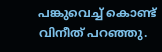പങ്കുവെച്ച് കൊണ്ട് വിനീത് പറഞ്ഞു.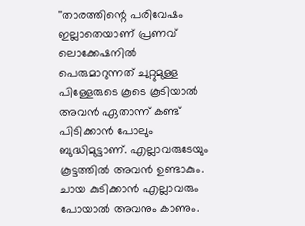''താരത്തിന്റെ പരിവേഷം ഇല്ലാതെയാണ് പ്രണവ് ലൊക്കേഷനിൽ പെരുമാറുന്നത് ചുറ്റുമുള്ള പിള്ളേരുടെ കൂടെ കൂടിയാൽ അവൻ ഏതാന്ന് കണ്ട് പിടിക്കാൻ പോലും ബുദ്ധിമുട്ടാണ്. എല്ലാവരുടേയും കൂട്ടത്തിൽ അവൻ ഉണ്ടാകും. ചായ കുടിക്കാൻ എല്ലാവരും പോയാൽ അവനും കാണും.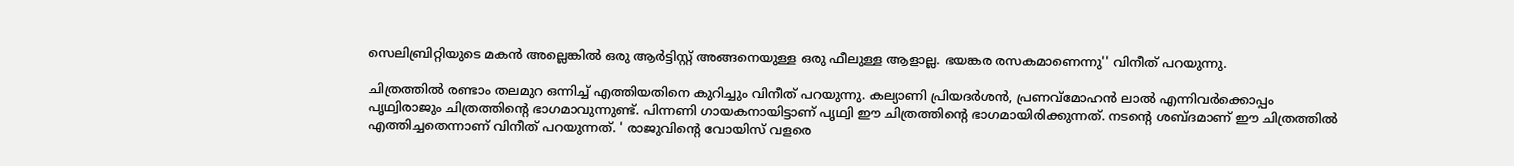സെലിബ്രിറ്റിയുടെ മകൻ അല്ലെങ്കിൽ ഒരു ആർട്ടിസ്റ്റ് അങ്ങനെയുള്ള ഒരു ഫീലുള്ള ആളാല്ല. ഭയങ്കര രസകമാണെന്നു'' വിനീത് പറയുന്നു.

ചിത്രത്തിൽ രണ്ടാം തലമുറ ഒന്നിച്ച് എത്തിയതിനെ കുറിച്ചും വിനീത് പറയുന്നു. കല്യാണി പ്രിയദർശൻ, പ്രണവ്മോഹൻ ലാൽ എന്നിവർക്കൊപ്പം പൃഥ്വിരാജും ചിത്രത്തിന്റെ ഭാഗമാവുന്നുണ്ട്. പിന്നണി ഗായകനായിട്ടാണ് പൃഥ്വി ഈ ചിത്രത്തിന്റെ ഭാഗമായിരിക്കുന്നത്. നടന്റെ ശബ്ദമാണ് ഈ ചിത്രത്തിൽ എത്തിച്ചതെന്നാണ് വിനീത് പറയുന്നത്. ' രാജുവിന്റെ വോയിസ് വളരെ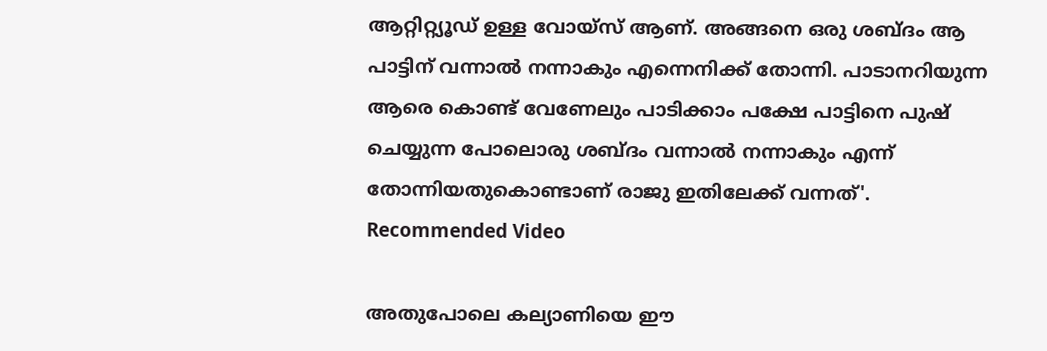ആറ്റിറ്റ്യൂഡ് ഉള്ള വോയ്സ് ആണ്. അങ്ങനെ ഒരു ശബ്ദം ആ പാട്ടിന് വന്നാൽ നന്നാകും എന്നെനിക്ക് തോന്നി. പാടാനറിയുന്ന ആരെ കൊണ്ട് വേണേലും പാടിക്കാം പക്ഷേ പാട്ടിനെ പുഷ് ചെയ്യുന്ന പോലൊരു ശബ്ദം വന്നാൽ നന്നാകും എന്ന് തോന്നിയതുകൊണ്ടാണ് രാജു ഇതിലേക്ക് വന്നത്'.
Recommended Video

അതുപോലെ കല്യാണിയെ ഈ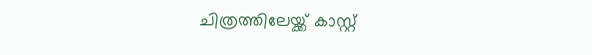ചിത്രത്തിലേയ്ക്ക് കാസ്റ്റ്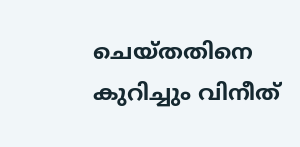ചെയ്തതിനെ കുറിച്ചും വിനീത്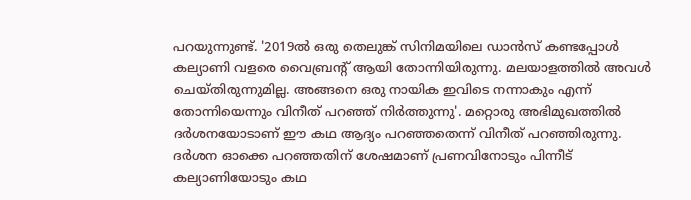പറയുന്നുണ്ട്. '2019ൽ ഒരു തെലുങ്ക് സിനിമയിലെ ഡാൻസ് കണ്ടപ്പോൾ കല്യാണി വളരെ വൈബ്രന്റ് ആയി തോന്നിയിരുന്നു. മലയാളത്തിൽ അവൾ ചെയ്തിരുന്നുമില്ല. അങ്ങനെ ഒരു നായിക ഇവിടെ നന്നാകും എന്ന് തോന്നിയെന്നും വിനീത് പറഞ്ഞ് നിർത്തുന്നു'. മറ്റൊരു അഭിമുഖത്തിൽ ദർശനയോടാണ് ഈ കഥ ആദ്യം പറഞ്ഞതെന്ന് വിനീത് പറഞ്ഞിരുന്നു. ദർശന ഓക്കെ പറഞ്ഞതിന് ശേഷമാണ് പ്രണവിനോടും പിന്നീട് കല്യാണിയോടും കഥ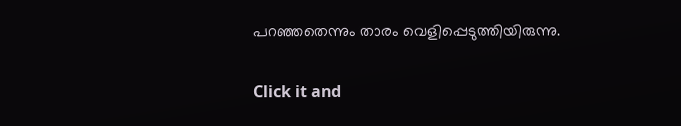പറഞ്ഞതെന്നും താരം വെളിപ്പെടുത്തിയിരുന്നു.


Click it and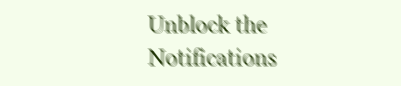Unblock the Notifications